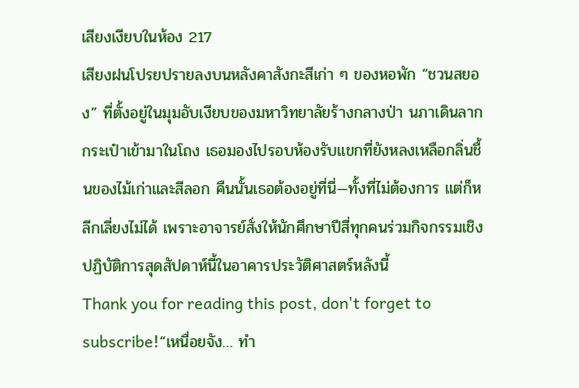เสียงเงียบในห้อง 217
เสียงฝนโปรยปรายลงบนหลังคาสังกะสีเก่า ๆ ของหอพัก “ชวนสยอง” ที่ตั้งอยู่ในมุมอับเงียบของมหาวิทยาลัยร้างกลางป่า นภาเดินลากกระเป๋าเข้ามาในโถง เธอมองไปรอบห้องรับแขกที่ยังหลงเหลือกลิ่นชื้นของไม้เก่าและสีลอก คืนนั้นเธอต้องอยู่ที่นี่—ทั้งที่ไม่ต้องการ แต่ก็หลีกเลี่ยงไม่ได้ เพราะอาจารย์สั่งให้นักศึกษาปีสี่ทุกคนร่วมกิจกรรมเชิงปฏิบัติการสุดสัปดาห์นี้ในอาคารประวัติศาสตร์หลังนี้
Thank you for reading this post, don't forget to subscribe!“เหนื่อยจัง… ทำ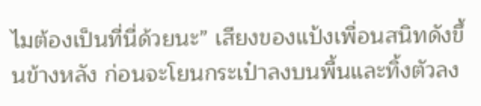ไมต้องเป็นที่นี่ด้วยนะ” เสียงของแป้งเพื่อนสนิทดังขึ้นข้างหลัง ก่อนจะโยนกระเป๋าลงบนพื้นและทิ้งตัวลง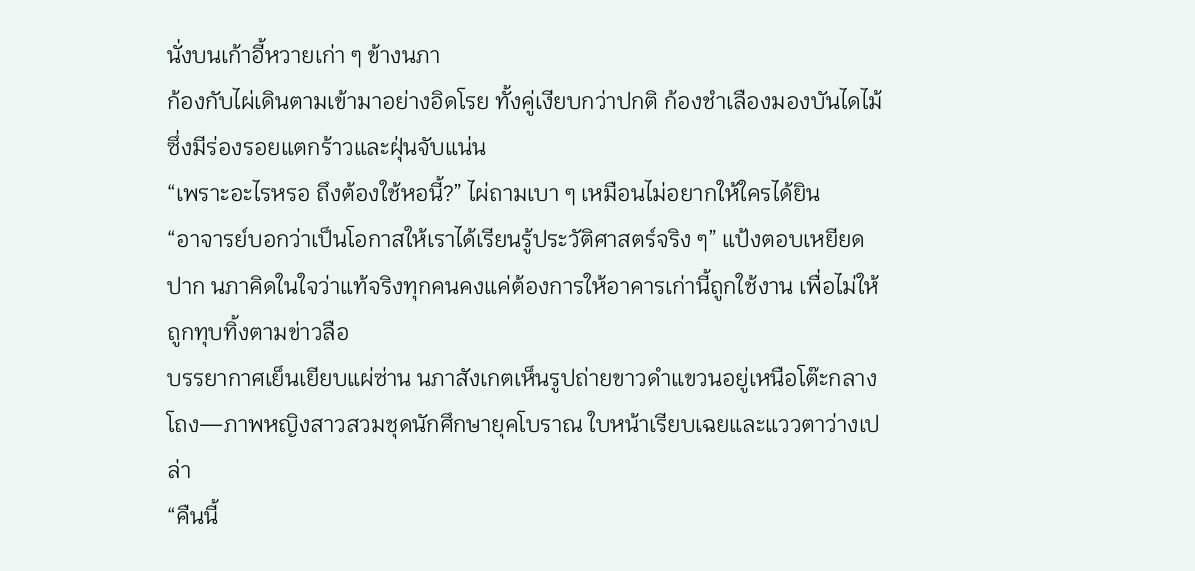นั่งบนเก้าอี้หวายเก่า ๆ ข้างนภา
ก้องกับไผ่เดินตามเข้ามาอย่างอิดโรย ทั้งคู่เงียบกว่าปกติ ก้องชำเลืองมองบันไดไม้ซึ่งมีร่องรอยแตกร้าวและฝุ่นจับแน่น
“เพราะอะไรหรอ ถึงต้องใช้หอนี้?” ไผ่ถามเบา ๆ เหมือนไม่อยากให้ใครได้ยิน
“อาจารย์บอกว่าเป็นโอกาสให้เราได้เรียนรู้ประวัติศาสตร์จริง ๆ” แป้งตอบเหยียดปาก นภาคิดในใจว่าแท้จริงทุกคนคงแค่ต้องการให้อาคารเก่านี้ถูกใช้งาน เพื่อไม่ให้ถูกทุบทิ้งตามข่าวลือ
บรรยากาศเย็นเยียบแผ่ซ่าน นภาสังเกตเห็นรูปถ่ายขาวดำแขวนอยู่เหนือโต๊ะกลางโถง—ภาพหญิงสาวสวมชุดนักศึกษายุคโบราณ ใบหน้าเรียบเฉยและแววตาว่างเปล่า
“คืนนี้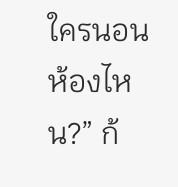ใครนอนห้องไหน?” ก้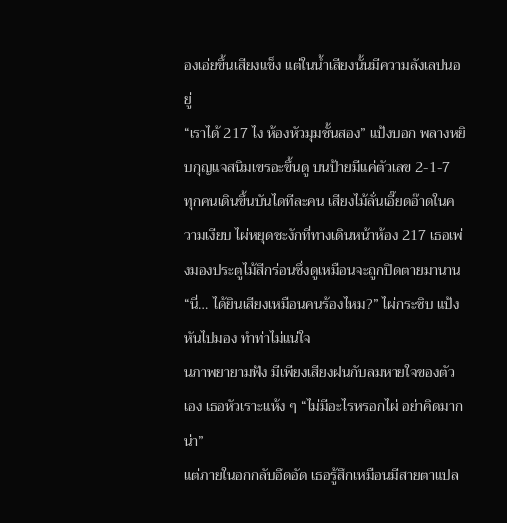องเอ่ยขึ้นเสียงแข็ง แต่ในน้ำเสียงนั้นมีความลังเลปนอยู่
“เราได้ 217 ไง ห้องหัวมุมชั้นสอง” แป้งบอก พลางหยิบกุญแจสนิมเขรอะขึ้นดู บนป้ายมีแค่ตัวเลข 2-1-7
ทุกคนเดินขึ้นบันไดทีละคน เสียงไม้ลั่นเอี๊ยดอ๊าดในความเงียบ ไผ่หยุดชะงักที่ทางเดินหน้าห้อง 217 เธอเพ่งมองประตูไม้สีกร่อนซึ่งดูเหมือนจะถูกปิดตายมานาน
“นี่… ได้ยินเสียงเหมือนคนร้องไหม?” ไผ่กระซิบ แป้งหันไปมอง ทำท่าไม่แน่ใจ
นภาพยายามฟัง มีเพียงเสียงฝนกับลมหายใจของตัวเอง เธอหัวเราะแห้ง ๆ “ไม่มีอะไรหรอกไผ่ อย่าคิดมากน่า”
แต่ภายในอกกลับอึดอัด เธอรู้สึกเหมือนมีสายตาแปล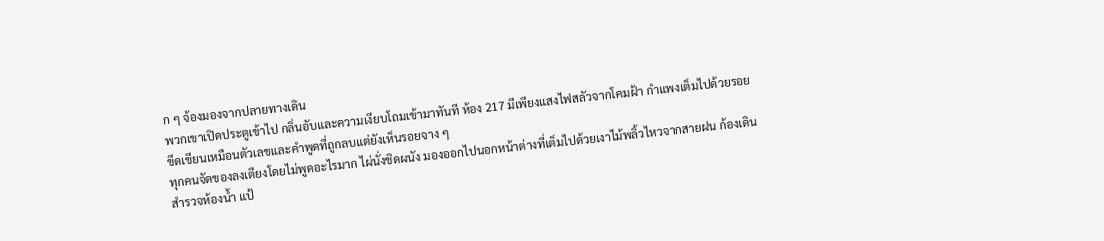ก ๆ จ้องมองจากปลายทางเดิน
พวกเขาเปิดประตูเข้าไป กลิ่นอับและความเงียบโถมเข้ามาทันที ห้อง 217 มีเพียงแสงไฟสลัวจากโคมฝ้า กำแพงเต็มไปด้วยรอยขีดเขียนเหมือนตัวเลขและคำพูดที่ถูกลบแต่ยังเห็นรอยจาง ๆ
ทุกคนจัดของลงเตียงโดยไม่พูดอะไรมาก ไผ่นั่งชิดผนัง มองออกไปนอกหน้าต่างที่เต็มไปด้วยเงาไม้พลิ้วไหวจากสายฝน ก้องเดินสำรวจห้องน้ำ แป้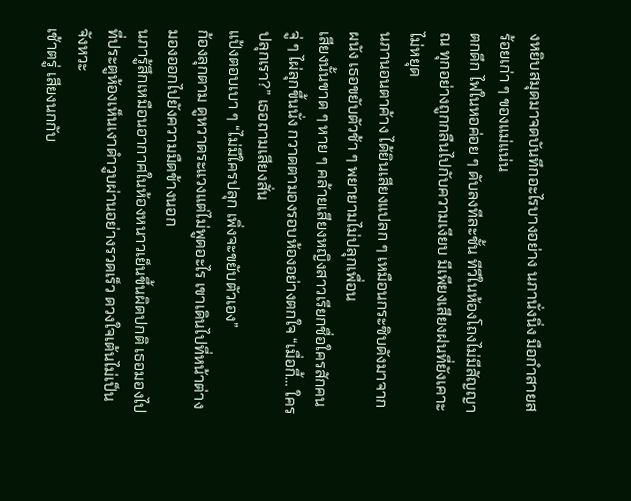งหยิบสมุดมาจดบันทึกอะไรบางอย่าง นภานั่งนิ่ง มือกำสายสร้อยเก่า ๆ ของแม่แน่น
ตกดึก ไฟในหอค่อย ๆ ดับลงทีละชั้น ทีวีในห้องโถงไม่มีสัญญาณ ทุกอย่างถูกกลืนไปกับความเงียบ มีเพียงเสียงฝนที่ยังเคาะไม่หยุด
นภานอนตาค้าง ได้ยินเสียงแปลก ๆ เหมือนกระซิบดังมาจากผนัง เธอขยับตัวช้า ๆ พยายามไม่ปลุกเพื่อน
เสียงนั้นขาด ๆ หาย ๆ คล้ายเสียงหญิงสาวเรียกชื่อใครสักคน
จู่ ๆ ไผ่ลุกขึ้นนั่ง กวาดตามองรอบห้องอย่างตกใจ “เมื่อกี้… ใครปลุกเรา?” เธอถามเสียงสั่น
แป้งตอบเบา ๆ “ไม่มีใครปลุก เพิ่งจะขยับตัวเอง”
ก้องลุกตาม ดูหวาดระแวงแต่ไม่พูดอะไร เขาเดินไปที่หน้าต่าง มองออกไปยังความมืดข้างนอก
นภารู้สึกเหมือนอากาศในห้องหนาวเย็นขึ้นผิดปกติ เธอมองไปที่ประตูห้องเห็นเงาดำวูบผ่านอย่างรวดเร็ว ดวงใจเต้นไม่เป็นจังหวะ
เช้าตรู่ เสียงนกกับ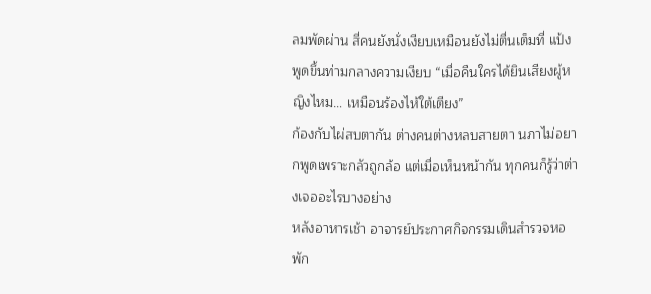ลมพัดผ่าน สี่คนยังนั่งเงียบเหมือนยังไม่ตื่นเต็มที่ แป้งพูดขึ้นท่ามกลางความเงียบ “เมื่อคืนใครได้ยินเสียงผู้หญิงไหม… เหมือนร้องไห้ใต้เตียง”
ก้องกับไผ่สบตากัน ต่างคนต่างหลบสายตา นภาไม่อยากพูดเพราะกลัวถูกล้อ แต่เมื่อเห็นหน้ากัน ทุกคนก็รู้ว่าต่างเจออะไรบางอย่าง
หลังอาหารเช้า อาจารย์ประกาศกิจกรรมเดินสำรวจหอพัก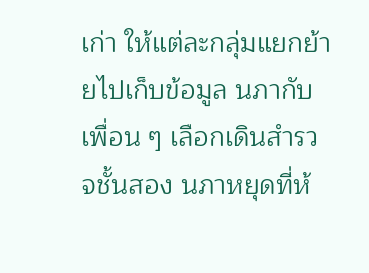เก่า ให้แต่ละกลุ่มแยกย้ายไปเก็บข้อมูล นภากับเพื่อน ๆ เลือกเดินสำรวจชั้นสอง นภาหยุดที่ห้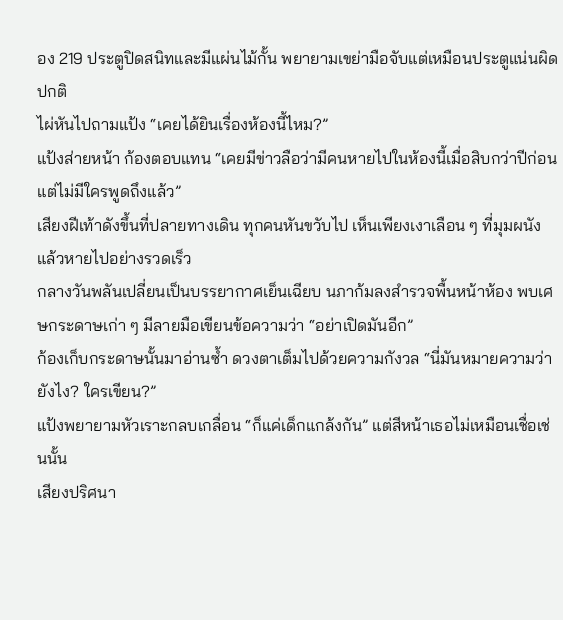อง 219 ประตูปิดสนิทและมีแผ่นไม้กั้น พยายามเขย่ามือจับแต่เหมือนประตูแน่นผิดปกติ
ไผ่หันไปถามแป้ง “เคยได้ยินเรื่องห้องนี้ไหม?”
แป้งส่ายหน้า ก้องตอบแทน “เคยมีข่าวลือว่ามีคนหายไปในห้องนี้เมื่อสิบกว่าปีก่อน แต่ไม่มีใครพูดถึงแล้ว”
เสียงฝีเท้าดังขึ้นที่ปลายทางเดิน ทุกคนหันขวับไป เห็นเพียงเงาเลือน ๆ ที่มุมผนังแล้วหายไปอย่างรวดเร็ว
กลางวันพลันเปลี่ยนเป็นบรรยากาศเย็นเฉียบ นภาก้มลงสำรวจพื้นหน้าห้อง พบเศษกระดาษเก่า ๆ มีลายมือเขียนข้อความว่า “อย่าเปิดมันอีก”
ก้องเก็บกระดาษนั้นมาอ่านซ้ำ ดวงตาเต็มไปด้วยความกังวล “นี่มันหมายความว่ายังไง? ใครเขียน?”
แป้งพยายามหัวเราะกลบเกลื่อน “ก็แค่เด็กแกล้งกัน” แต่สีหน้าเธอไม่เหมือนเชื่อเช่นนั้น
เสียงปริศนา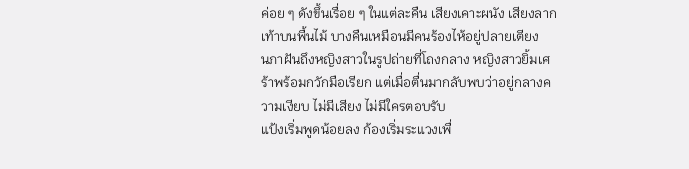ค่อย ๆ ดังขึ้นเรื่อย ๆ ในแต่ละคืน เสียงเคาะผนัง เสียงลากเท้าบนพื้นไม้ บางคืนเหมือนมีคนร้องไห้อยู่ปลายเตียง
นภาฝันถึงหญิงสาวในรูปถ่ายที่โถงกลาง หญิงสาวยิ้มเศร้าพร้อมกวักมือเรียก แต่เมื่อตื่นมากลับพบว่าอยู่กลางความเงียบ ไม่มีเสียง ไม่มีใครตอบรับ
แป้งเริ่มพูดน้อยลง ก้องเริ่มระแวงเพื่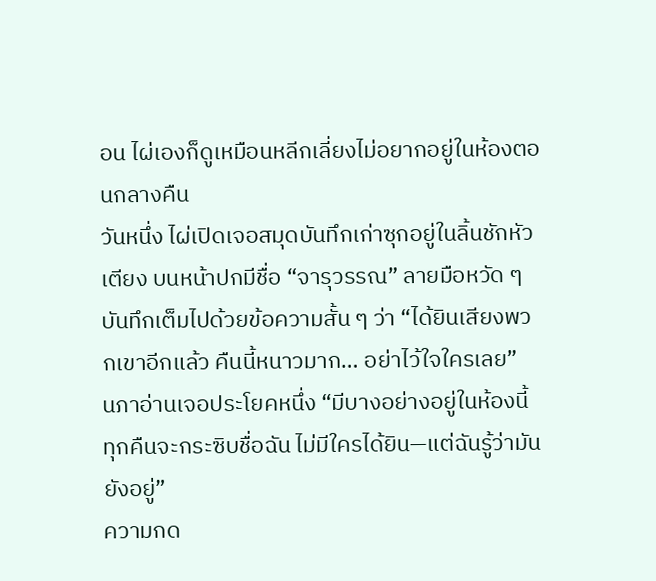อน ไผ่เองก็ดูเหมือนหลีกเลี่ยงไม่อยากอยู่ในห้องตอนกลางคืน
วันหนึ่ง ไผ่เปิดเจอสมุดบันทึกเก่าซุกอยู่ในลิ้นชักหัวเตียง บนหน้าปกมีชื่อ “จารุวรรณ” ลายมือหวัด ๆ บันทึกเต็มไปด้วยข้อความสั้น ๆ ว่า “ได้ยินเสียงพวกเขาอีกแล้ว คืนนี้หนาวมาก… อย่าไว้ใจใครเลย”
นภาอ่านเจอประโยคหนึ่ง “มีบางอย่างอยู่ในห้องนี้ ทุกคืนจะกระซิบชื่อฉัน ไม่มีใครได้ยิน—แต่ฉันรู้ว่ามันยังอยู่”
ความกด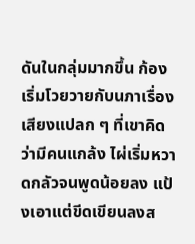ดันในกลุ่มมากขึ้น ก้องเริ่มโวยวายกับนภาเรื่องเสียงแปลก ๆ ที่เขาคิดว่ามีคนแกล้ง ไผ่เริ่มหวาดกลัวจนพูดน้อยลง แป้งเอาแต่ขีดเขียนลงส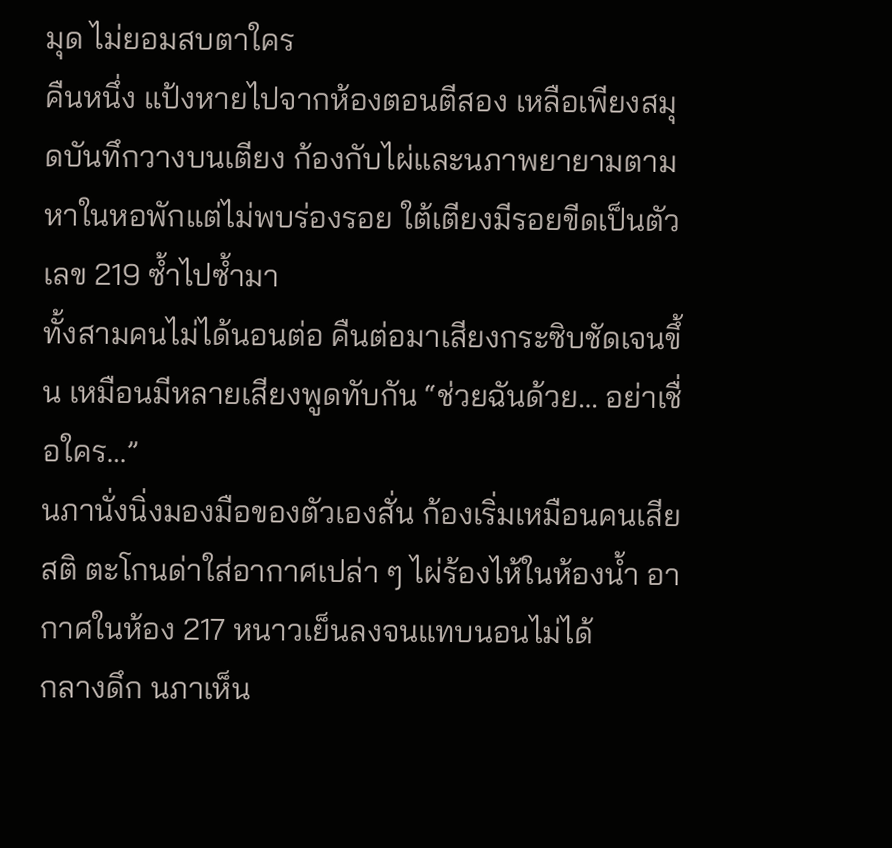มุด ไม่ยอมสบตาใคร
คืนหนึ่ง แป้งหายไปจากห้องตอนตีสอง เหลือเพียงสมุดบันทึกวางบนเตียง ก้องกับไผ่และนภาพยายามตามหาในหอพักแต่ไม่พบร่องรอย ใต้เตียงมีรอยขีดเป็นตัวเลข 219 ซ้ำไปซ้ำมา
ทั้งสามคนไม่ได้นอนต่อ คืนต่อมาเสียงกระซิบชัดเจนขึ้น เหมือนมีหลายเสียงพูดทับกัน “ช่วยฉันด้วย… อย่าเชื่อใคร…”
นภานั่งนิ่งมองมือของตัวเองสั่น ก้องเริ่มเหมือนคนเสียสติ ตะโกนด่าใส่อากาศเปล่า ๆ ไผ่ร้องไห้ในห้องน้ำ อากาศในห้อง 217 หนาวเย็นลงจนแทบนอนไม่ได้
กลางดึก นภาเห็น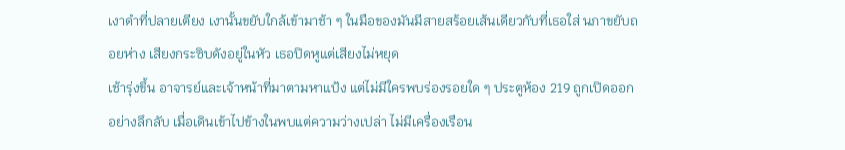เงาดำที่ปลายเตียง เงานั้นขยับใกล้เข้ามาช้า ๆ ในมือของมันมีสายสร้อยเส้นเดียวกับที่เธอใส่ นภาขยับถอยห่าง เสียงกระซิบดังอยู่ในหัว เธอปิดหูแต่เสียงไม่หยุด
เช้ารุ่งขึ้น อาจารย์และเจ้าหน้าที่มาตามหาแป้ง แต่ไม่มีใครพบร่องรอยใด ๆ ประตูห้อง 219 ถูกเปิดออกอย่างลึกลับ เมื่อเดินเข้าไปข้างในพบแต่ความว่างเปล่า ไม่มีเครื่องเรือน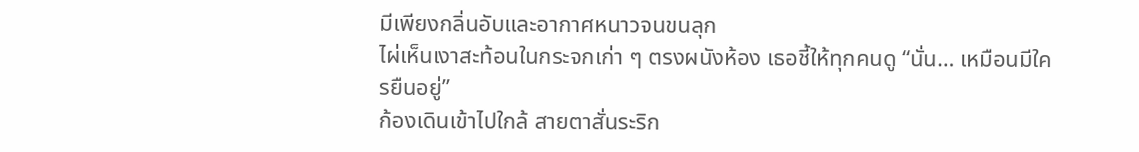มีเพียงกลิ่นอับและอากาศหนาวจนขนลุก
ไผ่เห็นเงาสะท้อนในกระจกเก่า ๆ ตรงผนังห้อง เธอชี้ให้ทุกคนดู “นั่น… เหมือนมีใครยืนอยู่”
ก้องเดินเข้าไปใกล้ สายตาสั่นระริก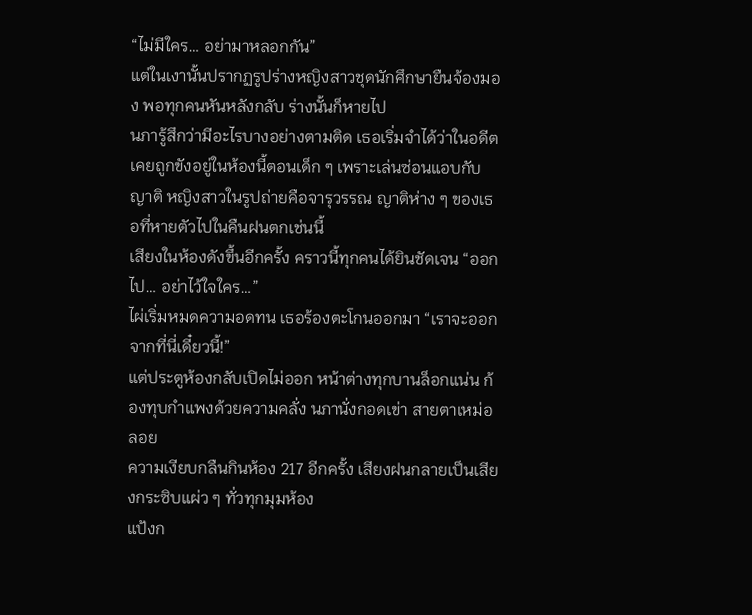“ไม่มีใคร… อย่ามาหลอกกัน”
แต่ในเงานั้นปรากฏรูปร่างหญิงสาวชุดนักศึกษายืนจ้องมอง พอทุกคนหันหลังกลับ ร่างนั้นก็หายไป
นภารู้สึกว่ามีอะไรบางอย่างตามติด เธอเริ่มจำได้ว่าในอดีตเคยถูกขังอยู่ในห้องนี้ตอนเด็ก ๆ เพราะเล่นซ่อนแอบกับญาติ หญิงสาวในรูปถ่ายคือจารุวรรณ ญาติห่าง ๆ ของเธอที่หายตัวไปในคืนฝนตกเช่นนี้
เสียงในห้องดังขึ้นอีกครั้ง คราวนี้ทุกคนได้ยินชัดเจน “ออกไป… อย่าไว้ใจใคร…”
ไผ่เริ่มหมดความอดทน เธอร้องตะโกนออกมา “เราจะออกจากที่นี่เดี๋ยวนี้!”
แต่ประตูห้องกลับเปิดไม่ออก หน้าต่างทุกบานล็อกแน่น ก้องทุบกำแพงด้วยความคลั่ง นภานั่งกอดเข่า สายตาเหม่อลอย
ความเงียบกลืนกินห้อง 217 อีกครั้ง เสียงฝนกลายเป็นเสียงกระซิบแผ่ว ๆ ทั่วทุกมุมห้อง
แป้งก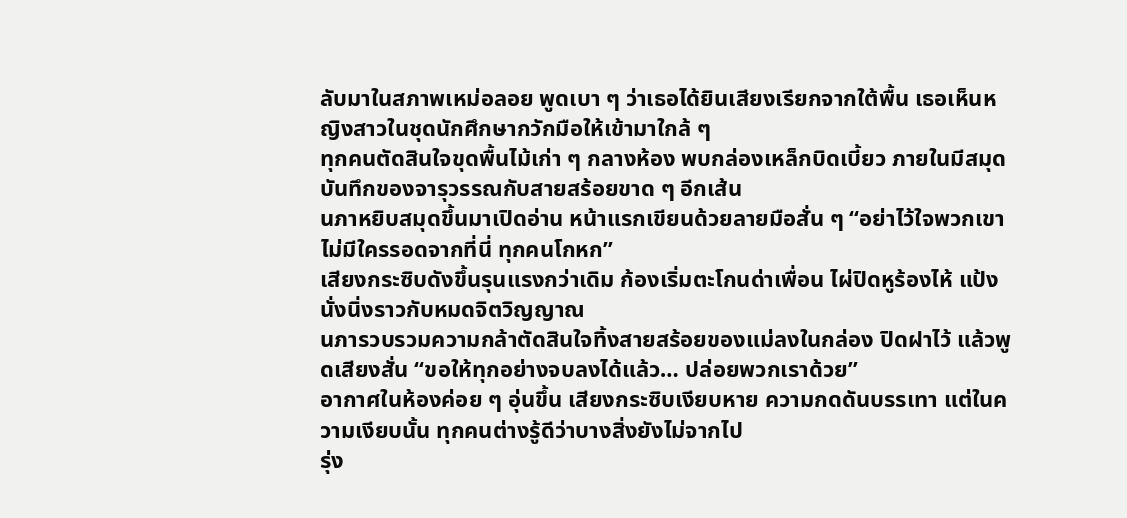ลับมาในสภาพเหม่อลอย พูดเบา ๆ ว่าเธอได้ยินเสียงเรียกจากใต้พื้น เธอเห็นหญิงสาวในชุดนักศึกษากวักมือให้เข้ามาใกล้ ๆ
ทุกคนตัดสินใจขุดพื้นไม้เก่า ๆ กลางห้อง พบกล่องเหล็กบิดเบี้ยว ภายในมีสมุดบันทึกของจารุวรรณกับสายสร้อยขาด ๆ อีกเส้น
นภาหยิบสมุดขึ้นมาเปิดอ่าน หน้าแรกเขียนด้วยลายมือสั่น ๆ “อย่าไว้ใจพวกเขา ไม่มีใครรอดจากที่นี่ ทุกคนโกหก”
เสียงกระซิบดังขึ้นรุนแรงกว่าเดิม ก้องเริ่มตะโกนด่าเพื่อน ไผ่ปิดหูร้องไห้ แป้งนั่งนิ่งราวกับหมดจิตวิญญาณ
นภารวบรวมความกล้าตัดสินใจทิ้งสายสร้อยของแม่ลงในกล่อง ปิดฝาไว้ แล้วพูดเสียงสั่น “ขอให้ทุกอย่างจบลงได้แล้ว… ปล่อยพวกเราด้วย”
อากาศในห้องค่อย ๆ อุ่นขึ้น เสียงกระซิบเงียบหาย ความกดดันบรรเทา แต่ในความเงียบนั้น ทุกคนต่างรู้ดีว่าบางสิ่งยังไม่จากไป
รุ่ง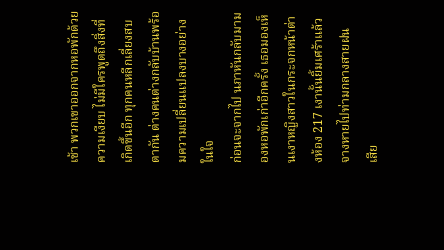เช้า พวกเขาออกจากหอพักด้วยความเงียบ ไม่มีใครพูดถึงสิ่งที่เกิดขึ้นอีก ทุกคนหลีกเลี่ยงสบตากัน ต่างคนต่างกลับบ้านพร้อมความเปลี่ยนแปลงบางอย่างในใจ
ก่อนจะจากไป นภาหันกลับมามองหอพักเก่าอีกครั้ง เธอมองเห็นเงาหญิงสาวในกระจกหน้าต่างห้อง 217 เงานั้นยิ้มเศร้าแล้วจางหายไปท่ามกลางสายฝน
เสีย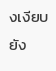งเงียบยัง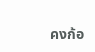คงก้อ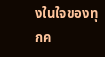งในใจของทุกค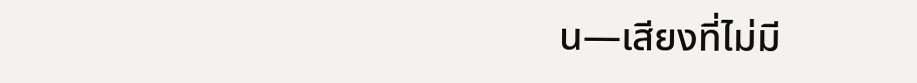น—เสียงที่ไม่มี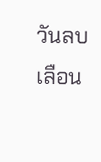วันลบเลือน